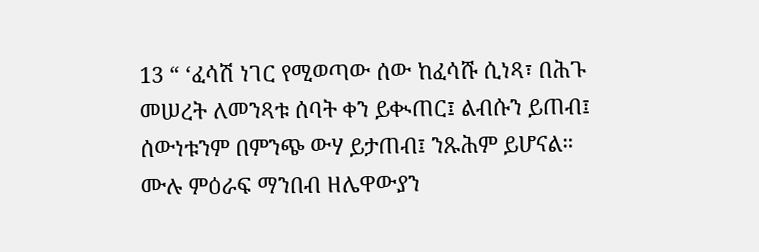13 “ ‘ፈሳሽ ነገር የሚወጣው ሰው ከፈሳሹ ሲነጻ፣ በሕጉ መሠረት ለመንጻቱ ሰባት ቀን ይቊጠር፤ ልብሱን ይጠብ፤ ሰውነቱንም በምንጭ ውሃ ይታጠብ፤ ንጹሕም ይሆናል።
ሙሉ ምዕራፍ ማንበብ ዘሌዋውያን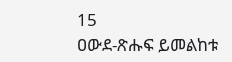15
ዐውደ-ጽሑፍ ይመልከቱ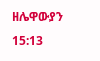ዘሌዋውያን 15:13